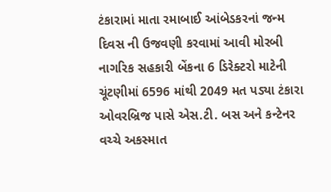ટંકારામાં માતા રમાબાઈ આંબેડકરનાં જન્મ દિવસ ની ઉજવણી કરવામાં આવી મોરબી નાગરિક સહકારી બેંકના 6 ડિરેક્ટરો માટેની ચૂંટણીમાં 6596 માંથી 2049 મત પડ્યા ટંકારા ઓવરબ્રિજ પાસે એસ.ટી. બસ અને કન્ટેનર વચ્ચે અકસ્માત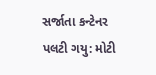સર્જાતા કન્ટેનર પલટી ગયુ: મોટી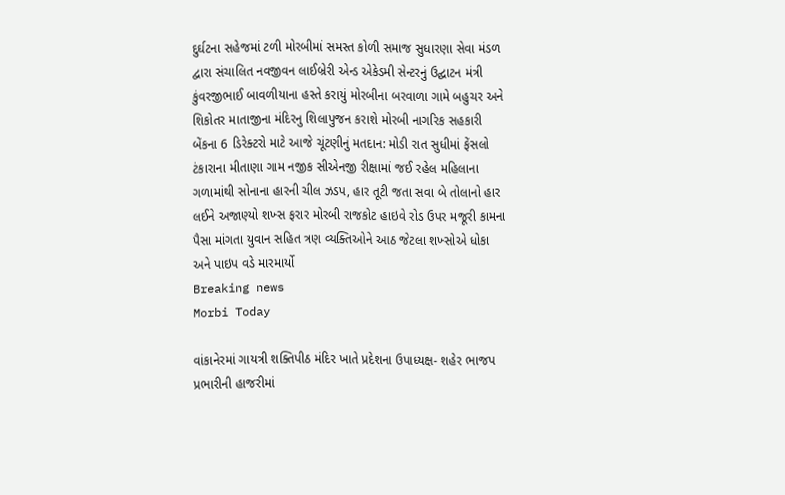દુર્ઘટના સહેજમાં ટળી મોરબીમાં સમસ્ત કોળી સમાજ સુધારણા સેવા મંડળ દ્વારા સંચાલિત નવજીવન લાઈબ્રેરી એન્ડ એકેડમી સેન્ટરનું ઉદ્ઘાટન મંત્રી કુંવરજીભાઈ બાવળીયાના હસ્તે કરાયું મોરબીના બરવાળા ગામે બહુચર અને શિકોતર માતાજીના મંદિરનુ શિલાપુજન કરાશે મોરબી નાગરિક સહકારી બેંકના 6 ડિરેક્ટરો માટે આજે ચૂંટણીનું મતદાન: મોડી રાત સુધીમાં ફેંસલો ટંકારાના મીતાણા ગામ નજીક સીએનજી રીક્ષામાં જઈ રહેલ મહિલાના ગળામાંથી સોનાના હારની ચીલ ઝડપ, હાર તૂટી જતા સવા બે તોલાનો હાર લઈને અજાણ્યો શખ્સ ફરાર મોરબી રાજકોટ હાઇવે રોડ ઉપર મજૂરી કામના પૈસા માંગતા યુવાન સહિત ત્રણ વ્યક્તિઓને આઠ જેટલા શખ્સોએ ધોકા અને પાઇપ વડે મારમાર્યો
Breaking news
Morbi Today

વાંકાનેરમાં ગાયત્રી શક્તિપીઠ મંદિર ખાતે પ્રદેશના ઉપાધ્યક્ષ- શહેર ભાજપ પ્રભારીની હાજરીમાં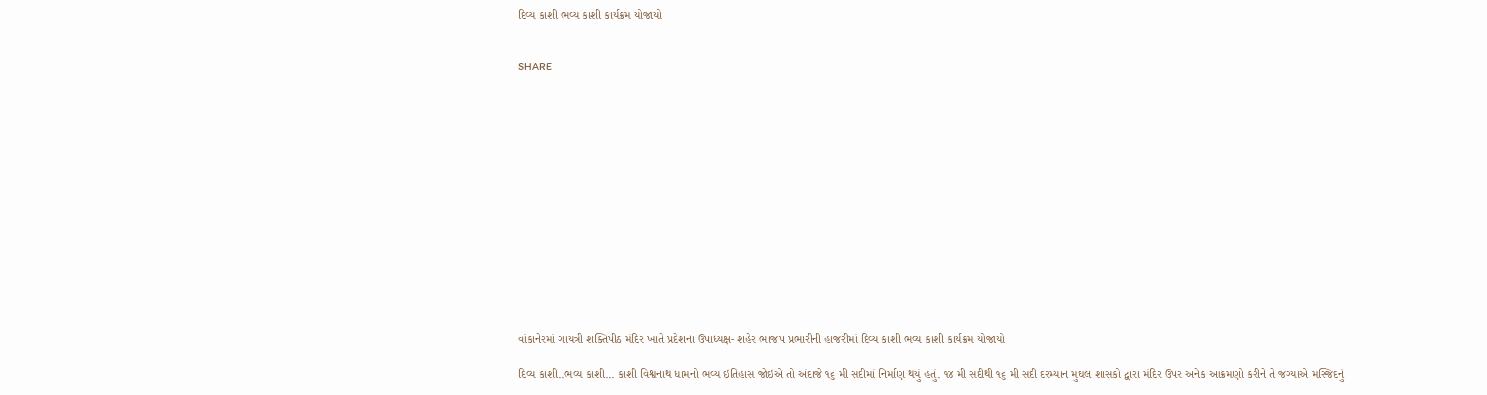દિવ્ય કાશી ભવ્ય કાશી કાર્યક્રમ યોજાયો


SHARE















વાંકાનેરમાં ગાયત્રી શક્તિપીઠ મંદિર ખાતે પ્રદેશના ઉપાધ્યક્ષ- શહેર ભાજપ પ્રભારીની હાજરીમાં દિવ્ય કાશી ભવ્ય કાશી કાર્યક્રમ યોજાયો

દિવ્ય કાશી..ભવ્ય કાશી... કાશી વિશ્વનાથ ધામનો ભવ્ય ઇતિહાસ જોઇએ તો અંદાજે ૧૬ મી સદીમાં નિર્માણ થયું હતું. ૧૪ મી સદીથી ૧૬ મી સદી દરમ્યાન મુઘલ શાસકો દ્વારા મંદિર ઉપર અનેક આક્રમણો કરીને તે જગ્યાએ મસ્જિદનું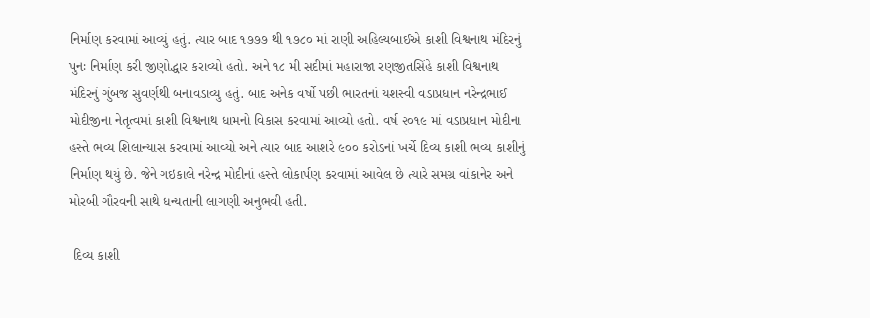નિર્માણ કરવામાં આવ્યું હતું. ત્યાર બાદ ૧૭૭૭ થી ૧૭૮૦ માં રાણી અહિલ્યબાઈએ કાશી વિશ્વનાથ મંદિરનું પુનઃ નિર્માણ કરી જીણોદ્ધાર કરાવ્યો હતો. અને ૧૮ મી સદીમાં મહારાજા રણજીતસિંહે કાશી વિશ્વનાથ મંદિરનું ગુંબજ સુવર્ણથી બનાવડાવ્યુ હતું. બાદ અનેક વર્ષો પછી ભારતનાં યશસ્વી વડાપ્રધાન નરેન્દ્રભાઈ મોદીજીના નેતૃત્વમાં કાશી વિશ્વનાથ ધામનો વિકાસ કરવામાં આવ્યો હતો. વર્ષ ૨૦૧૯ માં વડાપ્રધાન મોદીના હસ્તે ભવ્ય શિલાન્યાસ કરવામાં આવ્યો અને ત્યાર બાદ આશરે ૯૦૦ કરોડનાં ખર્ચે દિવ્ય કાશી ભવ્ય કાશીનું નિર્માણ થયું છે. જેને ગઇકાલે નરેન્દ્ર મોદીનાં હસ્તે લોકાર્પણ કરવામાં આવેલ છે ત્યારે સમગ્ર વાંકાનેર અને મોરબી ગૌરવની સાથે ધન્યતાની લાગણી અનુભવી હતી.

 દિવ્ય કાશી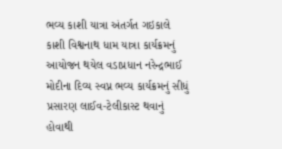ભવ્ય કાશી યાત્રા અંતર્ગત ગઇકાલે કાશી વિશ્વનાથ ધામ યાત્રા કાર્યક્રમનું આયોજન થયેલ વડાપ્રધાન નરેન્દ્રભાઈ મોદીના દિવ્ય સ્વપ્ન ભવ્ય કાર્યક્રમનું સીધું પ્રસારણ લાઈવ-ટેલીકાસ્ટ થવાનું હોવાથી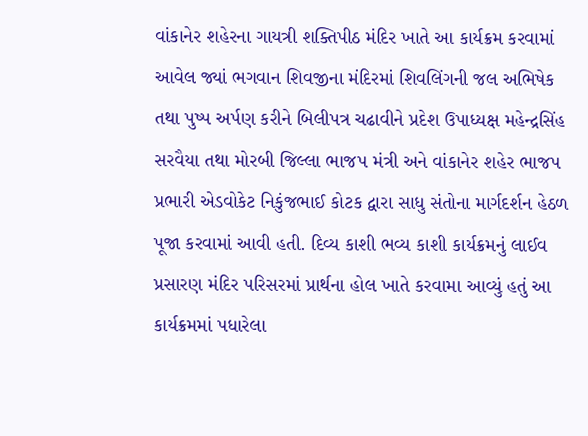વાંકાનેર શહેરના ગાયત્રી શક્તિપીઠ મંદિર ખાતે આ કાર્યક્રમ કરવામાં આવેલ જ્યાં ભગવાન શિવજીના મંદિરમાં શિવલિંગની જલ અભિષેક તથા પુષ્પ અર્પણ કરીને બિલીપત્ર ચઢાવીને પ્રદેશ ઉપાધ્યક્ષ મહેન્દ્રસિંહ સરવૈયા તથા મોરબી જિલ્લા ભાજપ મંત્રી અને વાંકાનેર શહેર ભાજપ પ્રભારી એડવોકેટ નિકુંજભાઈ કોટક દ્વારા સાધુ સંતોના માર્ગદર્શન હેઠળ પૂજા કરવામાં આવી હતી. દિવ્ય કાશી ભવ્ય કાશી કાર્યક્રમનું લાઈવ પ્રસારણ મંદિર પરિસરમાં પ્રાર્થના હોલ ખાતે કરવામા આવ્યું હતું આ કાર્યક્રમમાં પધારેલા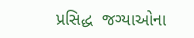પ્રસિદ્ધ  જગ્યાઓના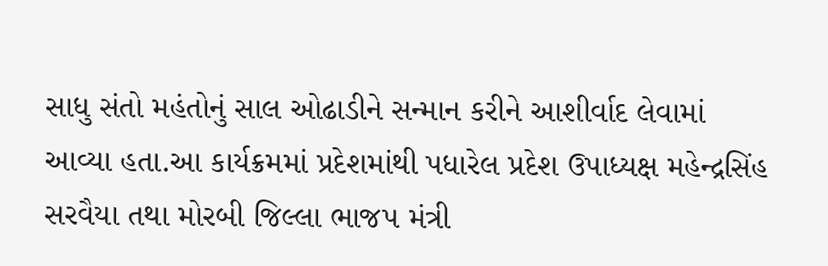સાધુ સંતો મહંતોનું સાલ ઓઢાડીને સન્માન કરીને આશીર્વાદ લેવામાં આવ્યા હતા.આ કાર્યક્રમમાં પ્રદેશમાંથી પધારેલ પ્રદેશ ઉપાધ્યક્ષ મહેન્દ્રસિંહ સરવૈયા તથા મોરબી જિલ્લા ભાજપ મંત્રી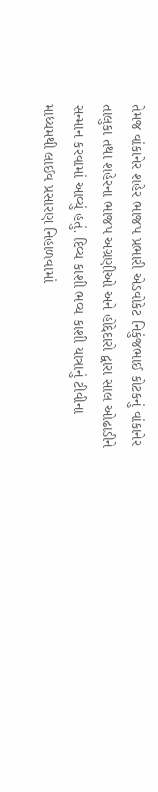તેમજ વાંકાનેર શહેર ભાજપ પ્રભારી એડવોકેટ નિકુંજભાઈ કોટકનું વાંકાનેર તાલુકા તથા શહેરના ભાજપ અગ્રણીઓ અને હોદ્દેદારો દ્વારા સાલ ઓઢાડીને સન્માન કરવામાં આવ્યું હતું. દિવ્ય કાશી ભવ્ય કાશી યાત્રાનું ટીવીના માધ્યમથી લાઈવ પ્રસારણ નિહાળવામાં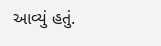આવ્યું હતું.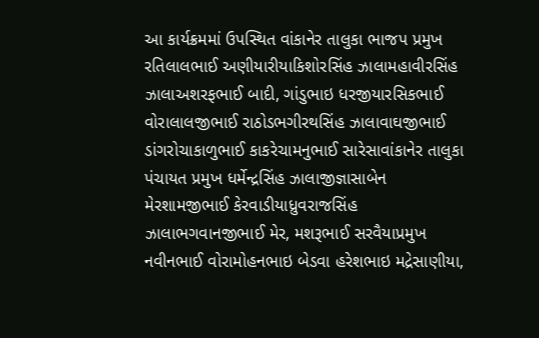આ કાર્યક્રમમાં ઉપસ્થિત વાંકાનેર તાલુકા ભાજપ પ્રમુખ રતિલાલભાઈ અણીયારીયાકિશોરસિંહ ઝાલામહાવીરસિંહ ઝાલાઅશરફભાઈ બાદી, ગાંડુભાઇ ધરજીયારસિકભાઈ વોરાલાલજીભાઈ રાઠોડભગીરથસિંહ ઝાલાવાઘજીભાઈ ડાંગરોચાકાળુભાઈ કાકરેચામનુભાઈ સારેસાવાંકાનેર તાલુકા પંચાયત પ્રમુખ ધર્મેન્દ્રસિંહ ઝાલાજીજ્ઞાસાબેન મેરશામજીભાઈ કેરવાડીયાધ્રુવરાજસિંહ ઝાલાભગવાનજીભાઈ મેર, મશરૂભાઈ સરવૈયાપ્રમુખ નવીનભાઈ વોરામોહનભાઇ બેડવા હરેશભાઇ મદ્રેસાણીયા,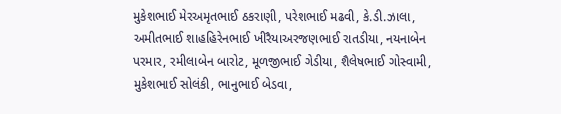મુકેશભાઈ મેરઅમૃતભાઈ ઠકરાણી, પરેશભાઈ મઢવી, કે.ડી.ઝાલા, અમીતભાઈ શાહહિરેનભાઈ ખીરૈયાઅરજણભાઈ રાતડીયા, નયનાબેન પરમાર, રમીલાબેન બારોટ, મૂળજીભાઈ ગેડીયા, શૈલેષભાઈ ગોસ્વામી, મુકેશભાઈ સોલંકી, ભાનુભાઈ બેડવા,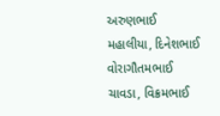અરુણભાઈ મહાલીયા, દિનેશભાઈ વોરાગૌતમભાઈ ચાવડા, વિક્રમભાઈ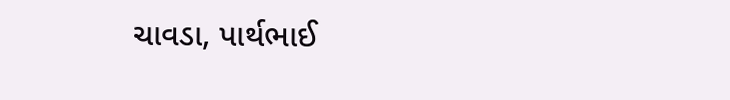ચાવડા, પાર્થભાઈ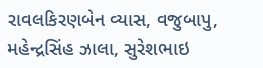રાવલકિરણબેન વ્યાસ, વજુબાપુ, મહેન્દ્રસિંહ ઝાલા, સુરેશભાઇ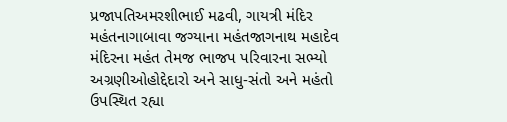પ્રજાપતિઅમરશીભાઈ મઢવી, ગાયત્રી મંદિર મહંતનાગાબાવા જગ્યાના મહંતજાગનાથ મહાદેવ મંદિરના મહંત તેમજ ભાજપ પરિવારના સભ્યો અગ્રણીઓહોદ્દેદારો અને સાધુ-સંતો અને મહંતો ઉપસ્થિત રહ્યા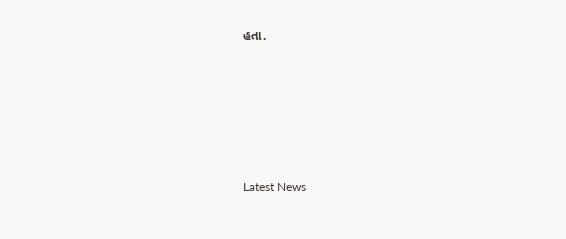હતા.






Latest News